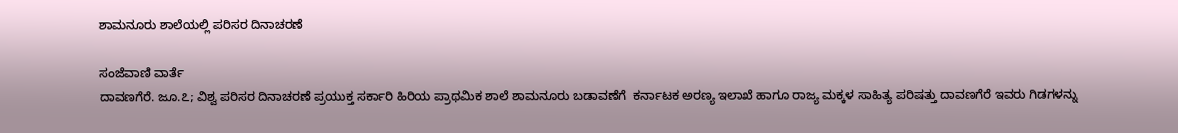ಶಾಮನೂರು ಶಾಲೆಯಲ್ಲಿ ಪರಿಸರ ದಿನಾಚರಣೆ

ಸಂಜೆವಾಣಿ ವಾರ್ತೆ
ದಾವಣಗೆರೆ. ಜೂ.೭; ವಿಶ್ವ ಪರಿಸರ ದಿನಾಚರಣೆ ಪ್ರಯುಕ್ತ ಸರ್ಕಾರಿ ಹಿರಿಯ ಪ್ರಾಥಮಿಕ ಶಾಲೆ ಶಾಮನೂರು ಬಡಾವಣೆಗೆ  ಕರ್ನಾಟಕ ಅರಣ್ಯ ಇಲಾಖೆ ಹಾಗೂ ರಾಜ್ಯ ಮಕ್ಕಳ ಸಾಹಿತ್ಯ ಪರಿಷತ್ತು ದಾವಣಗೆರೆ ಇವರು ಗಿಡಗಳನ್ನು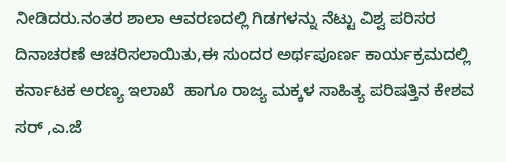ನೀಡಿದರು.ನಂತರ ಶಾಲಾ ಆವರಣದಲ್ಲಿ ಗಿಡಗಳನ್ನು ನೆಟ್ಟು ವಿಶ್ವ ಪರಿಸರ ದಿನಾಚರಣೆ ಆಚರಿಸಲಾಯಿತು,ಈ ಸುಂದರ ಅರ್ಥಪೂರ್ಣ ಕಾರ್ಯಕ್ರಮದಲ್ಲಿ ಕರ್ನಾಟಕ ಅರಣ್ಯ ಇಲಾಖೆ  ಹಾಗೂ ರಾಜ್ಯ ಮಕ್ಕಳ ಸಾಹಿತ್ಯ ಪರಿಷತ್ತಿನ ಕೇಶವ ಸರ್ ,ಎ.ಜೆ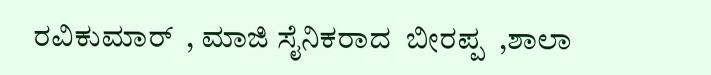ರವಿಕುಮಾರ್  , ಮಾಜಿ ಸೈನಿಕರಾದ  ಬೀರಪ್ಪ  ,ಶಾಲಾ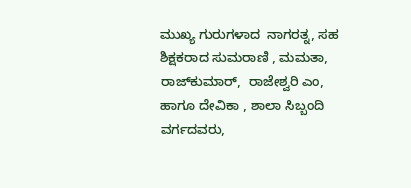ಮುಖ್ಯ ಗುರುಗಳಾದ  ನಾಗರತ್ನ, ಸಹ ಶಿಕ್ಷಕರಾದ ಸುಮರಾಣಿ , ಮಮತಾ,  ರಾಜ್‌ಕುಮಾರ್,  ರಾಜೇಶ್ವರಿ ಎಂ, ಹಾಗೂ ದೇವಿಕಾ , ಶಾಲಾ ಸಿಬ್ಬಂದಿ ವರ್ಗದವರು,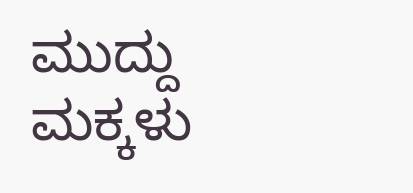ಮುದ್ದು ಮಕ್ಕಳು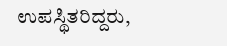ಉಪಸ್ಥಿತರಿದ್ದರು,